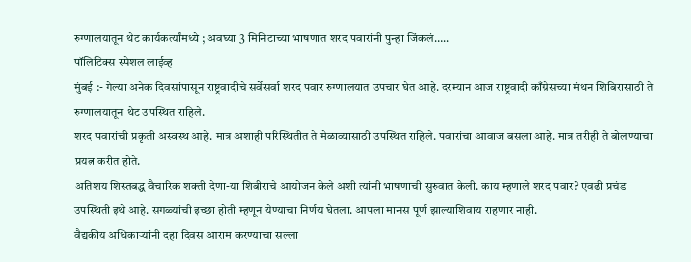रुग्णालयातून थेट कार्यकर्त्यांमध्ये ; अवघ्या 3 मिनिटाच्या भाषणात शरद पवारांनी पुन्हा जिंकलं…..
पॉलिटिक्स स्पेशल लाईव्ह
मुंबई :- गेल्या अनेक दिवसांपासून राष्ट्रवादीचे सर्वेसर्वा शरद पवार रुग्णालयात उपचार घेत आहे. दरम्यान आज राष्ट्रवादी काँग्रेसच्या मंथन शिबिरासाठी ते रुग्णालयातून थेट उपस्थित राहिले.
शरद पवारांची प्रकृती अस्वस्थ आहे. मात्र अशाही परिस्थितीत ते मेळाव्यासाठी उपस्थित राहिले. पवारांचा आवाज बसला आहे. मात्र तरीही ते बोलण्याचा प्रयत्न करीत होते.
अतिशय शिस्तबद्ध वैचारिक शक्ती देणा-या शिबीराचे आयोजन केले अशी त्यांनी भाषणाची सुरुवात केली. काय म्हणाले शरद पवार? एवढी प्रचंड उपस्थिती इथे आहे. सगळ्यांची इच्छा होती म्हणून येण्याचा निर्णय घेतला. आपला मानस पूर्ण झाल्याशिवाय राहणार नाही.
वैद्यकीय अधिकाऱ्यांनी दहा दिवस आराम करण्याचा सल्ला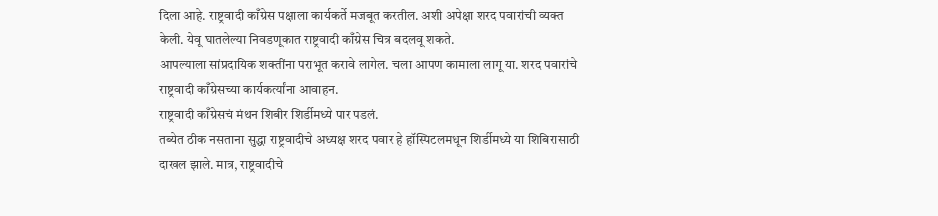दिला आहे. राष्ट्रवादी काँग्रेस पक्षाला कार्यकर्ते मजबूत करतील. अशी अपेक्षा शरद पवारांची व्यक्त केली. येवू घातलेल्या निवडणूकात राष्ट्रवादी काँग्रेस चित्र बदलवू शकते.
आपल्याला सांप्रदायिक शक्तींना पराभूत करावे लागेल. चला आपण कामाला लागू या. शरद पवारांचे राष्ट्रवादी काँग्रेसच्या कार्यकर्त्यांना आवाहन.
राष्ट्रवादी काँग्रेसचं मंथन शिबीर शिर्डीमध्ये पार पडलं.
तब्येत ठीक नसताना सुद्धा राष्ट्रवादीचे अध्यक्ष शरद पवार हे हॉस्पिटलमधून शिर्डीमध्ये या शिबिरासाठी दाखल झाले. मात्र, राष्ट्रवादीचे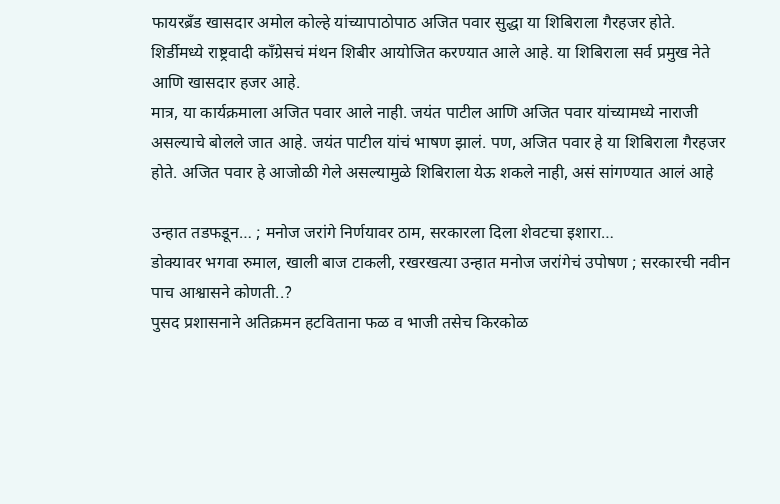फायरब्रँड खासदार अमोल कोल्हे यांच्यापाठोपाठ अजित पवार सुद्धा या शिबिराला गैरहजर होते.
शिर्डीमध्ये राष्ट्रवादी काँग्रेसचं मंथन शिबीर आयोजित करण्यात आले आहे. या शिबिराला सर्व प्रमुख नेते आणि खासदार हजर आहे.
मात्र, या कार्यक्रमाला अजित पवार आले नाही. जयंत पाटील आणि अजित पवार यांच्यामध्ये नाराजी असल्याचे बोलले जात आहे. जयंत पाटील यांचं भाषण झालं. पण, अजित पवार हे या शिबिराला गैरहजर होते. अजित पवार हे आजोळी गेले असल्यामुळे शिबिराला येऊ शकले नाही, असं सांगण्यात आलं आहे

उन्हात तडफडून… ; मनोज जरांगे निर्णयावर ठाम, सरकारला दिला शेवटचा इशारा…
डोक्यावर भगवा रुमाल, खाली बाज टाकली, रखरखत्या उन्हात मनोज जरांगेचं उपोषण ; सरकारची नवीन पाच आश्वासने कोणती..?
पुसद प्रशासनाने अतिक्रमन हटविताना फळ व भाजी तसेच किरकोळ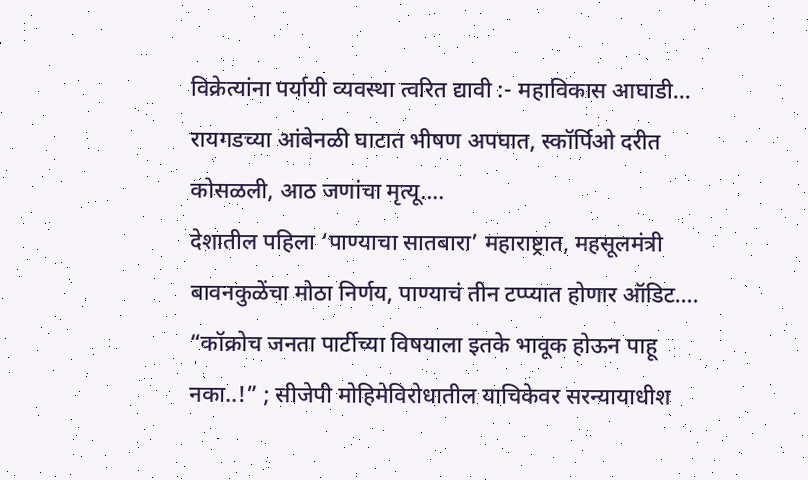विक्रेत्यांना पर्यायी व्यवस्था त्वरित द्यावी :- महाविकास आघाडी…
रायगडच्या आंबेनळी घाटात भीषण अपघात, स्कॉर्पिओ दरीत कोसळली, आठ जणांचा मृत्यू….
देशातील पहिला ‘पाण्याचा सातबारा’ महाराष्ट्रात, महसूलमंत्री बावनकुळेंचा मोठा निर्णय, पाण्याचं तीन टप्प्यात होणार ऑडिट….
“कॉक्रोच जनता पार्टीच्या विषयाला इतके भावूक होऊन पाहू नका..!” ; सीजेपी मोहिमेविरोधातील याचिकेवर सरन्यायाधीश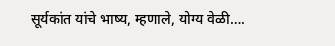सूर्यकांत यांचे भाष्य, म्हणाले, योग्य वेळी….